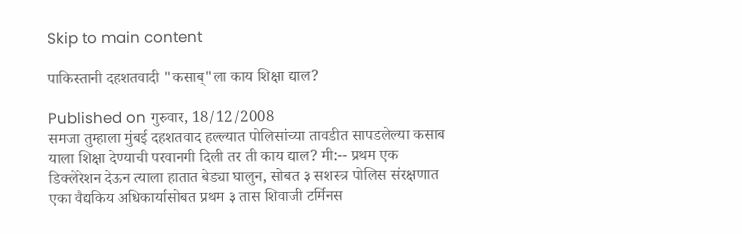Skip to main content

पाकिस्तानी दहशतवादी "कसाब्"ला काय शिक्षा द्याल?

Published on गुरुवार, 18/12/2008
समजा तुम्हाला मुंबई दहशतवाद हल्ल्यात पोलिसांच्या तावडीत सापडलेल्या कसाब याला शिक्षा देण्याची परवानगी दिली तर ती काय द्याल? मी:-- प्रथम एक डिक्लेरेशन देऊन त्याला हातात बेड्या घालुन, सोबत ३ सशस्त्र पोलिस संरक्षणात एका वैद्यकिय अधिकार्यासोबत प्रथम ३ तास शिवाजी टर्मिनस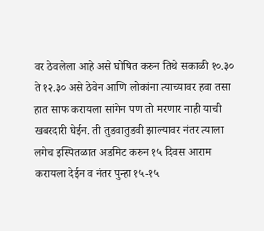वर ठेवलेला आहे असे घोषित करुन तिथे सकाळी १०.३० ते १२.३० असे ठेवेन आणि लोकांना त्याच्यावर हवा तसा हात साफ करायला सांगेन पण तो मरणार नाही याची खबरदारी घेईन. ती तुडवातुडवी झाल्यावर नंतर त्याला लगेच इस्पितळात अडमिट करुन १५ दिवस आराम करायला देईन व नंतर पुन्हा १५-१५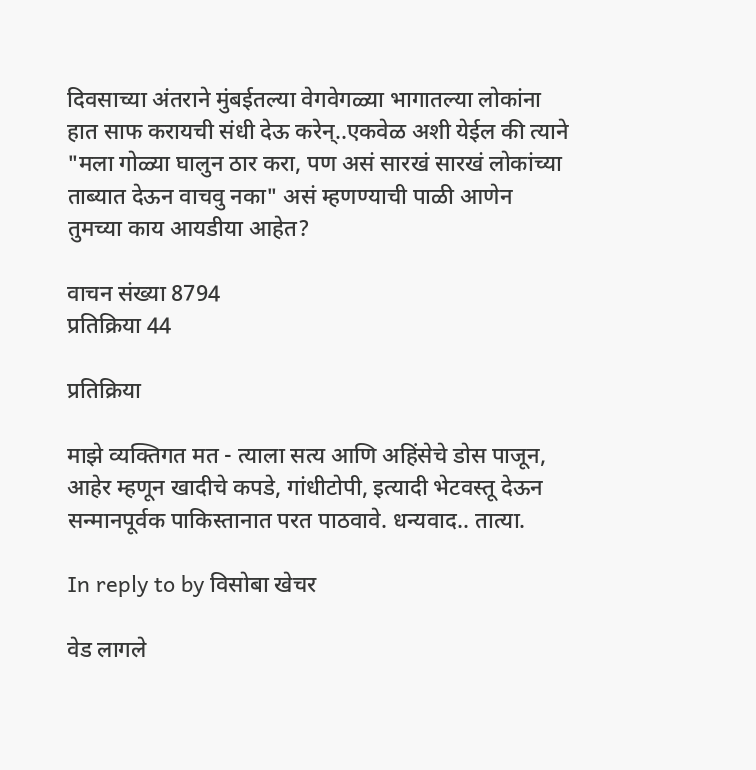दिवसाच्या अंतराने मुंबईतल्या वेगवेगळ्या भागातल्या लोकांना हात साफ करायची संधी देऊ करेन्..एकवेळ अशी येईल की त्याने "मला गोळ्या घालुन ठार करा, पण असं सारखं सारखं लोकांच्या ताब्यात देऊन वाचवु नका" असं म्हणण्याची पाळी आणेन तुमच्या काय आयडीया आहेत?

वाचन संख्या 8794
प्रतिक्रिया 44

प्रतिक्रिया

माझे व्यक्तिगत मत - त्याला सत्य आणि अहिंसेचे डोस पाजून, आहेर म्हणून खादीचे कपडे, गांधीटोपी, इत्यादी भेटवस्तू देऊन सन्मानपूर्वक पाकिस्तानात परत पाठवावे. धन्यवाद.. तात्या.

In reply to by विसोबा खेचर

वेड लागले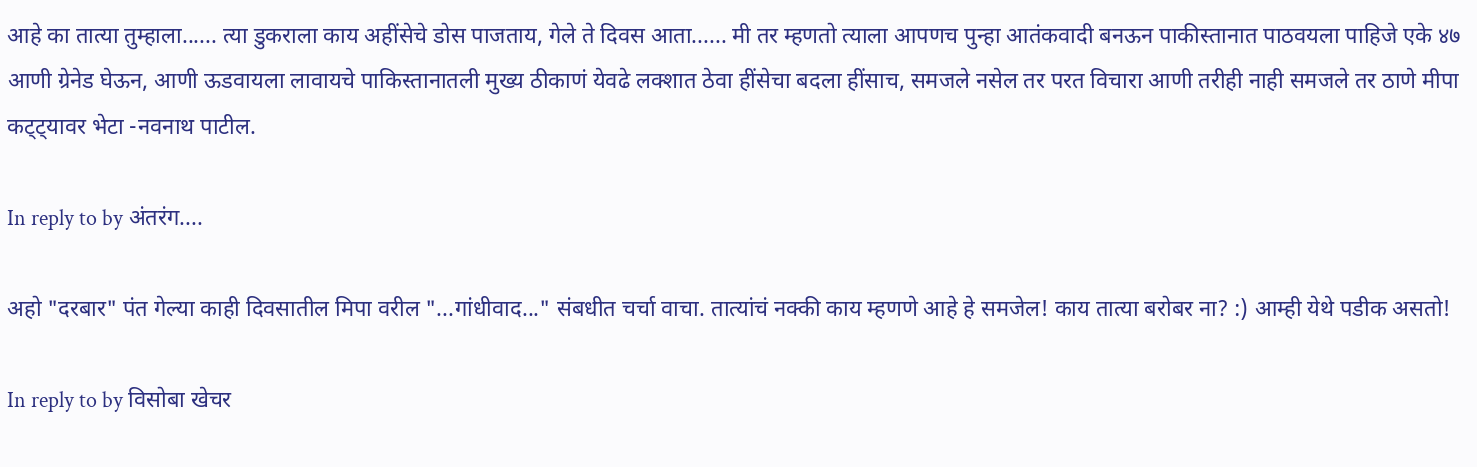आहे का तात्या तुम्हाला...... त्या डुकराला काय अहींसेचे डोस पाजताय, गेले ते दिवस आता...... मी तर म्हणतो त्याला आपणच पुन्हा आतंकवादी बनऊन पाकीस्तानात पाठवयला पाहिजे एके ४७ आणी ग्रेनेड घेऊन, आणी ऊडवायला लावायचे पाकिस्तानातली मुख्य ठीकाणं येवढे लक्शात ठेवा हींसेचा बदला हींसाच, समजले नसेल तर परत विचारा आणी तरीही नाही समजले तर ठाणे मीपा कट्ट्यावर भेटा -नवनाथ पाटील.

In reply to by अंतरंग....

अहो "दरबार" पंत गेल्या काही दिवसातील मिपा वरील "...गांधीवाद..." संबधीत चर्चा वाचा. तात्यांचं नक्की काय म्हणणे आहे हे समजेल! काय तात्या बरोबर ना? :) आम्ही येथे पडीक असतो!

In reply to by विसोबा खेचर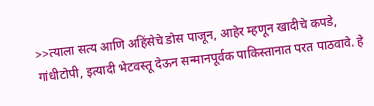>>त्याला सत्य आणि अहिंसेचे डोस पाजून, आहेर म्हणून खादीचे कपडे, गांधीटोपी, इत्यादी भेटवस्तू देऊन सन्मानपूर्वक पाकिस्तानात परत पाठवावे. हे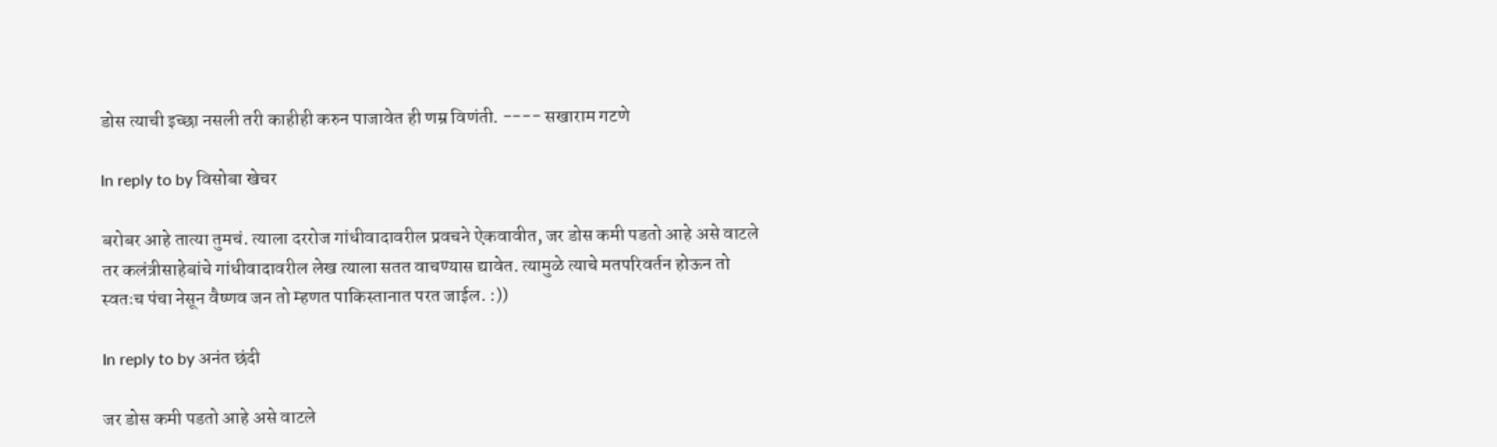डोस त्याची इच्छा नसली तरी काहीही करुन पाजावेत ही णम्र विणंती. ---- सखाराम गटणे

In reply to by विसोबा खेचर

बरोबर आहे तात्या तुमचं. त्याला दररोज गांधीवादावरील प्रवचने ऐकवावीत, जर डोस कमी पडतो आहे असे वाटले तर कलंत्रीसाहेबांचे गांधीवादावरील लेख त्याला सतत वाचण्यास द्यावेत. त्यामुळे त्याचे मतपरिवर्तन होऊन तो स्वतःच पंचा नेसून वैष्णव जन तो म्हणत पाकिस्तानात परत जाईल. :))

In reply to by अनंत छंदी

जर डोस कमी पडतो आहे असे वाटले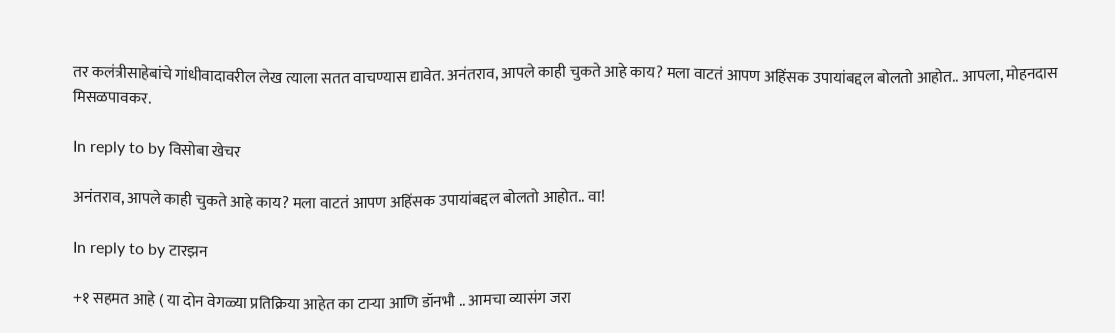तर कलंत्रीसाहेबांचे गांधीवादावरील लेख त्याला सतत वाचण्यास द्यावेत. अनंतराव, आपले काही चुकते आहे काय? मला वाटतं आपण अहिंसक उपायांबद्दल बोलतो आहोत.. आपला, मोहनदास मिसळपावकर.

In reply to by विसोबा खेचर

अनंतराव, आपले काही चुकते आहे काय? मला वाटतं आपण अहिंसक उपायांबद्दल बोलतो आहोत.. वा!

In reply to by टारझन

+१ सहमत आहे ( या दोन वेगळ्या प्रतिक्रिया आहेत का टार्‍या आणि डॉनभौ .. आमचा व्यासंग जरा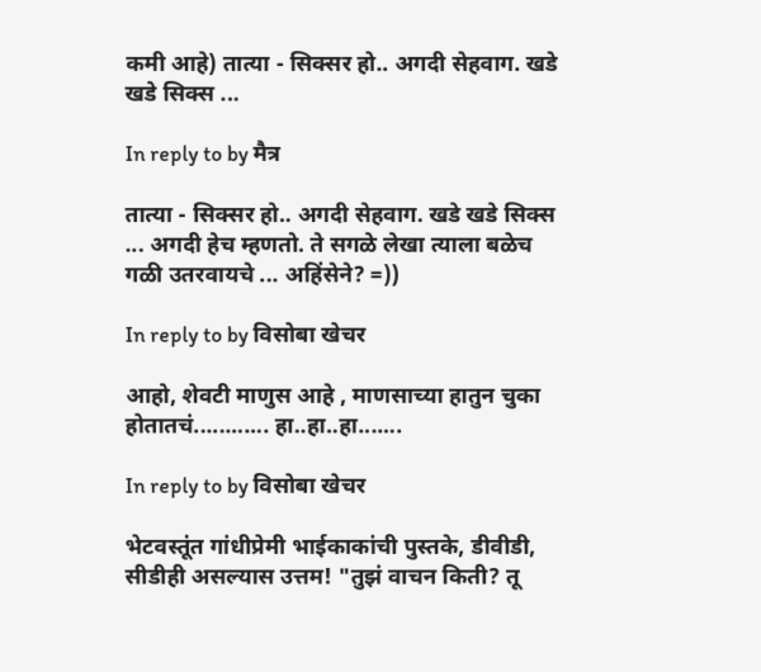कमी आहे) तात्या - सिक्सर हो.. अगदी सेहवाग. खडे खडे सिक्स ...

In reply to by मैत्र

तात्या - सिक्सर हो.. अगदी सेहवाग. खडे खडे सिक्स ... अगदी हेच म्हणतो. ते सगळे लेखा त्याला बळेच गळी उतरवायचे ... अहिंसेने? =))

In reply to by विसोबा खेचर

आहो, शेवटी माणुस आहे , माणसाच्या हातुन चुका होतातचं............ हा..हा..हा.......

In reply to by विसोबा खेचर

भेटवस्तूंत गांधीप्रेमी भाईकाकांची पुस्तके, डीवीडी, सीडीही असल्यास उत्तम! "तुझं वाचन किती? तू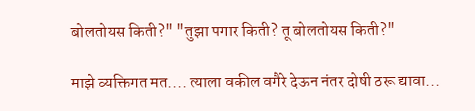बोलतोयस किती?" "तुझा पगार किती? तू बोलतोयस किती?"

माझे व्यक्तिगत मत.... त्याला वकील वगैरे देऊन नंतर दोषी ठरू द्यावा...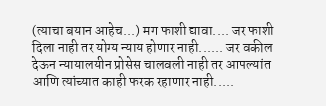(त्याचा बयान आहेच...) मग फाशी द्यावा.... जर फाशी दिला नाही तर योग्य न्याय होणार नाही...... जर वकील देऊन न्यायालयीन प्रोसेस चालवली नाही तर आपल्यांत आणि त्यांच्यात काही फरक रहाणार नाही.....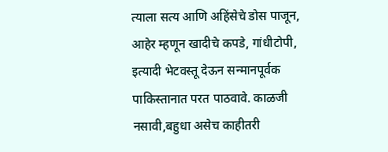त्याला सत्य आणि अहिंसेचे डोस पाजून, आहेर म्हणून खादीचे कपडे, गांधीटोपी, इत्यादी भेटवस्तू देऊन सन्मानपूर्वक पाकिस्तानात परत पाठवावे. काळजी नसावी,बहुधा असेच काहीतरी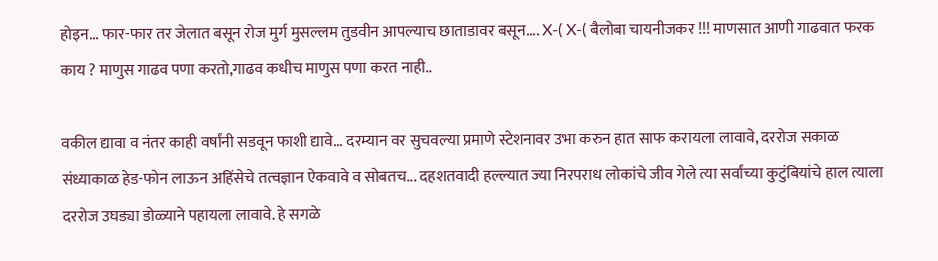होइन... फार-फार तर जेलात बसून रोज मुर्ग मुसल्लम तुडवीन आपल्याच छाताडावर बसून.... X-( X-( बैलोबा चायनीजकर !!! माणसात आणी गाढवात फरक काय ? माणुस गाढव पणा करतो,गाढव कधीच माणुस पणा करत नाही..

वकील द्यावा व नंतर काही वर्षांनी सडवून फाशी द्यावे... दरम्यान वर सुचवल्या प्रमाणे स्टेशनावर उभा करुन हात साफ करायला लावावे, दररोज सकाळ संध्याकाळ हेड-फोन लाऊन अहिंसेचे तत्वज्ञान ऐकवावे व सोबतच... दहशतवादी हल्ल्यात ज्या निरपराध लोकांचे जीव गेले त्या सर्वांच्या कुटुंबियांचे हाल त्याला दररोज उघड्या डोळ्याने पहायला लावावे. हे सगळे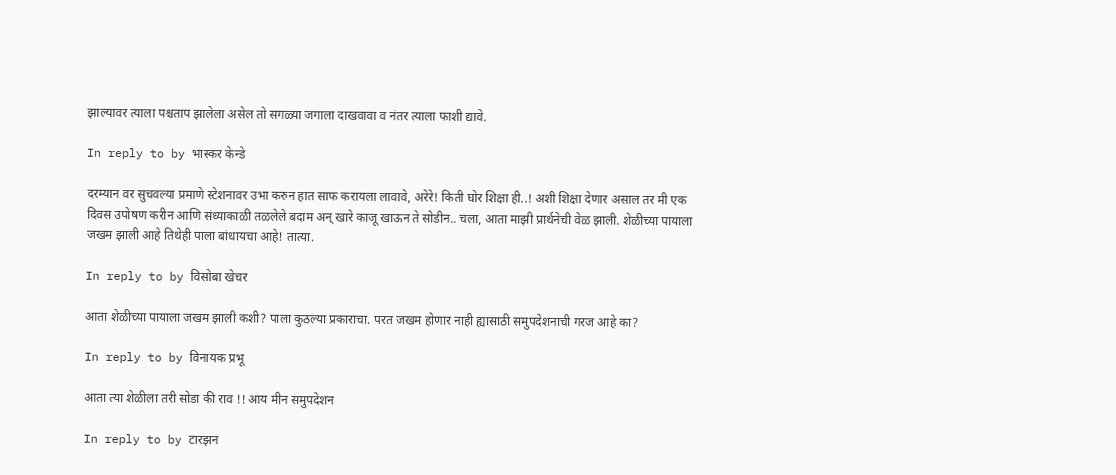झाल्यावर त्याला पश्चताप झालेला असेल तो सगळ्या जगाला दाखवावा व नंतर त्याला फाशी द्यावे.

In reply to by भास्कर केन्डे

दरम्यान वर सुचवल्या प्रमाणे स्टेशनावर उभा करुन हात साफ करायला लावावे, अरेरे! किती घोर शिक्षा ही..! अशी शिक्षा देणार असाल तर मी एक दिवस उपोषण करीन आणि संध्याकाळी तळलेले बदाम अन् खारे काजू खाऊन ते सोडीन.. चला, आता माझी प्रार्थनेची वेळ झाली. शेळीच्या पायाला जखम झाली आहे तिथेही पाला बांधायचा आहे! तात्या.

In reply to by विसोबा खेचर

आता शेळीच्या पायाला जखम झाली कशी? पाला कुठल्या प्रकाराचा. परत जखम होणार नाही ह्यासाठी समुपदेशनाची गरज आहे का?

In reply to by विनायक प्रभू

आता त्या शेळीला तरी सोडा की राव !! आय मीन समुपदेशन

In reply to by टारझन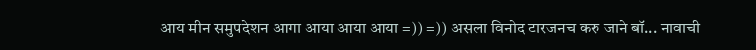आय मीन समुपदेशन आगा आया आया आया =)) =)) असला विनोद टारजनच करु जाने बॉ... नावाची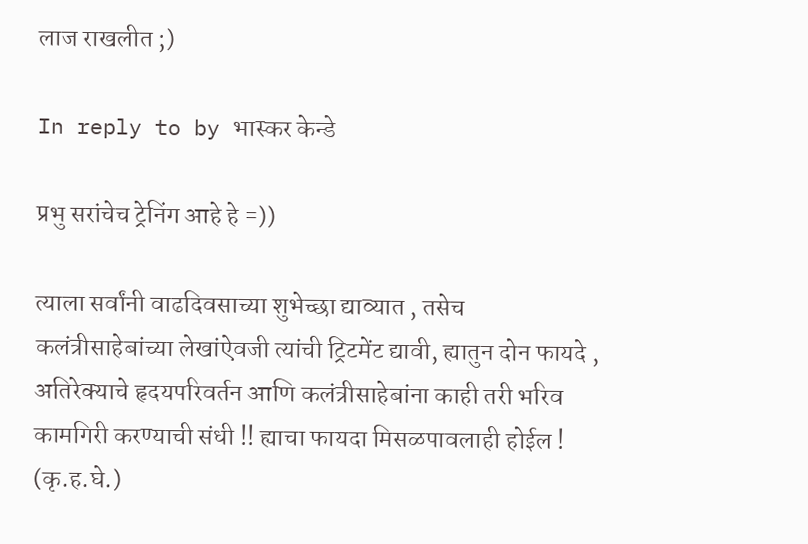लाज राखलीत ;)

In reply to by भास्कर केन्डे

प्रभु सरांचेच ट्रेनिंग आहे हे =))

त्याला सर्वांनी वाढदिवसाच्या शुभेच्छा द्याव्यात , तसेच कलंत्रीसाहेबांच्या लेखांऐवजी त्यांची ट्रिटमेंट द्यावी, ह्यातुन दोन फायदे , अतिरेक्याचे हृदयपरिवर्तन आणि कलंत्रीसाहेबांना काही तरी भरिव कामगिरी करण्याची संधी !! ह्याचा फायदा मिसळपावलाही होईल ! (कृ.ह.घे.)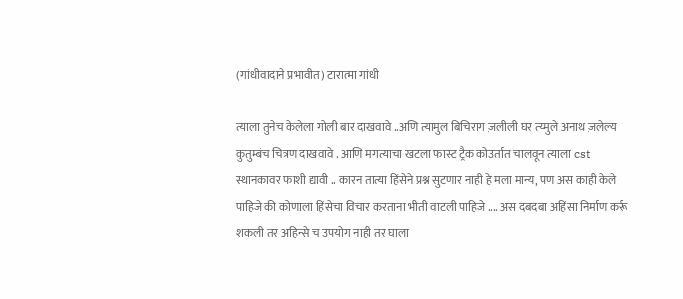(गांधीवादाने प्रभावीत) टारात्मा गांधी

त्याला तुनेच केलेला गोली बार दाखवावे ..अणि त्यामुल बिचिराग ज़लीली घर त्य्मुले अनाथ ज़लेल्य कुतुम्बंच चित्रण दाखवावे . आणि मगत्याचा खटला फास्ट ट्रैक कोउर्तात चालवून त्याला cst स्थानकावर फाशी द्यावी .. कारन तात्या हिंसेने प्रश्न सुटणार नाही हे मला मान्य, पण अस काही केले पाहिजे की कोणाला हिंसेचा विचार करताना भीती वाटली पाहिजे .... अस दबदबा अहिंसा निर्माण कर्रू शकली तर अहिन्से च उपयोग नाही तर घाला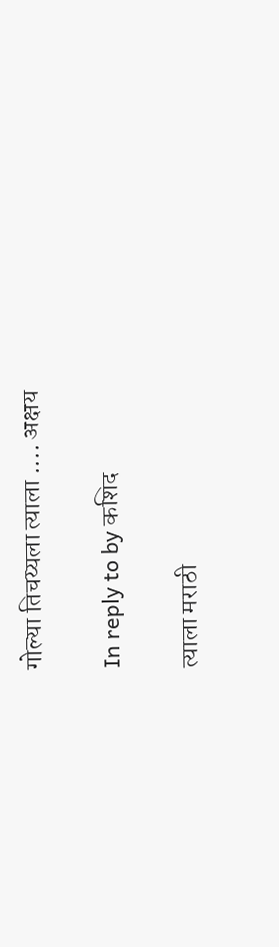गोल्या तिचय्यला त्याला .... अक्षय

In reply to by कशिद

त्याला मराठी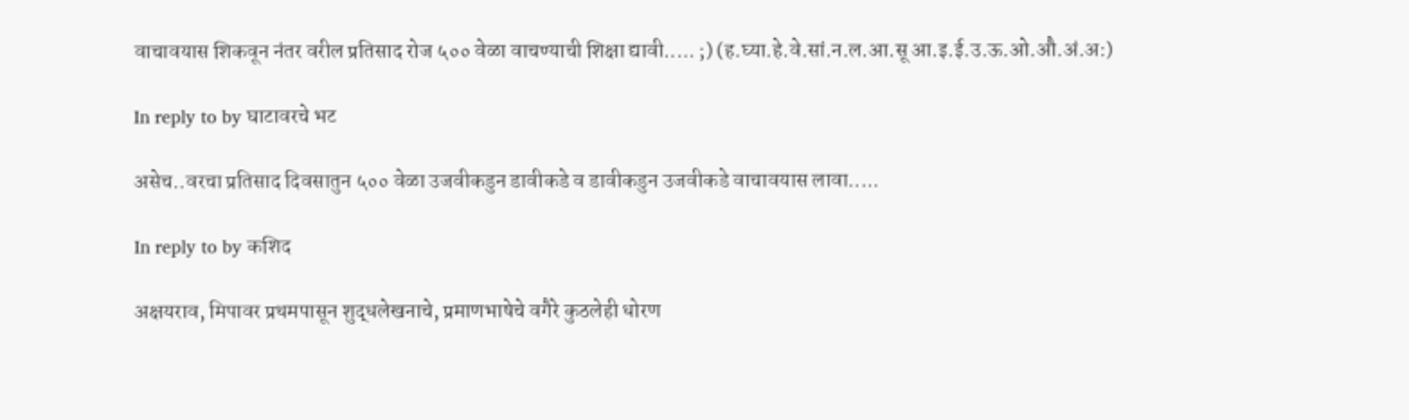वाचावयास शिकवून नंतर वरील प्रतिसाद रोज ५०० वेळा वाचण्याची शिक्षा द्यावी..... ;) (ह.घ्या.हे.वे.सां.न.ल.आ.सू आ.इ.ई.उ.ऊ.ओ.औ.अं.अ:)

In reply to by घाटावरचे भट

असेच..वरचा प्रतिसाद दिवसातुन ५०० वेळा उजवीकडुन डावीकडे व डावीकडुन उजवीकडे वाचावयास लावा.....

In reply to by कशिद

अक्षयराव, मिपावर प्रथमपासून शुद्धलेखनाचे, प्रमाणभाषेचे वगैरे कुठलेही धोरण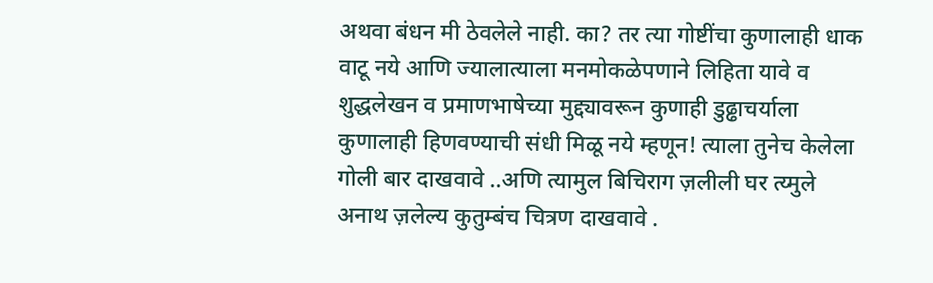अथवा बंधन मी ठेवलेले नाही. का? तर त्या गोष्टींचा कुणालाही धाक वाटू नये आणि ज्यालात्याला मनमोकळेपणाने लिहिता यावे व शुद्धलेखन व प्रमाणभाषेच्या मुद्द्यावरून कुणाही डुढ्ढाचर्याला कुणालाही हिणवण्याची संधी मिळू नये म्हणून! त्याला तुनेच केलेला गोली बार दाखवावे ..अणि त्यामुल बिचिराग ज़लीली घर त्य्मुले अनाथ ज़लेल्य कुतुम्बंच चित्रण दाखवावे .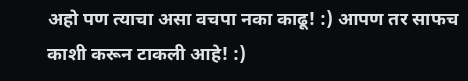अहो पण त्याचा असा वचपा नका काढू! :) आपण तर साफच काशी करून टाकली आहे! :)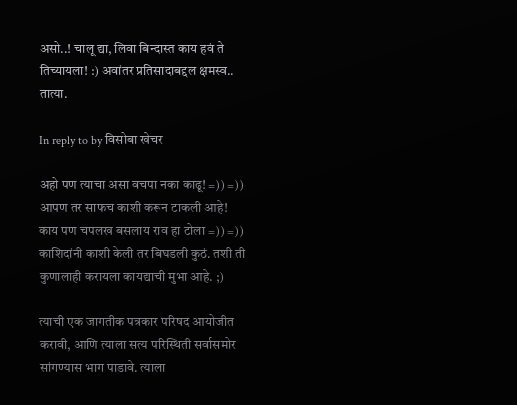असो..! चालू द्या, लिवा बिन्दास्त काय हवं ते तिच्यायला! :) अवांतर प्रतिसादाबद्दल क्षमस्व.. तात्या.

In reply to by विसोबा खेचर

अहो पण त्याचा असा वचपा नका काढू! =)) =)) आपण तर साफच काशी करून टाकली आहे! काय पण चपलख बसलाय राव हा टोला =)) =)) काशिदांनी काशी केली तर बिघडली कुठं. तशी ती कुणालाही करायला कायद्याची मुभा आहे. ;)

त्याची एक जागतीक पत्रकार परिषद आयोजीत करावी, आणि त्याला सत्य परिस्थिती सर्वासमोर सांगण्यास भाग पाडावे. त्याला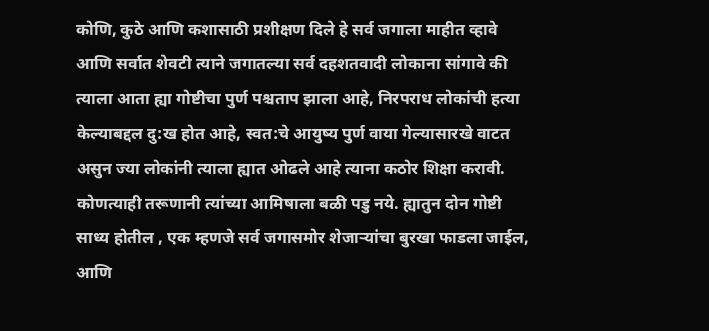कोणि, कुठे आणि कशासाठी प्रशीक्षण दिले हे सर्व जगाला माहीत व्हावे आणि सर्वात शेवटी त्याने जगातल्या सर्व दहशतवादी लोकाना सांगावे की त्याला आता ह्या गोष्टीचा पुर्ण पश्चताप झाला आहे, निरपराध लोकांची हत्या केल्याबद्दल दु:ख होत आहे, स्वत:चे आयुष्य पुर्ण वाया गेल्यासारखे वाटत असुन ज्या लोकांनी त्याला ह्यात ओढले आहे त्याना कठोर शिक्षा करावी. कोणत्याही तरूणानी त्यांच्या आमिषाला बळी पडु नये. ह्यातुन दोन गोष्टी साध्य होतील , एक म्हणजे सर्व जगासमोर शेजार्‍यांचा बुरखा फाडला जाईल, आणि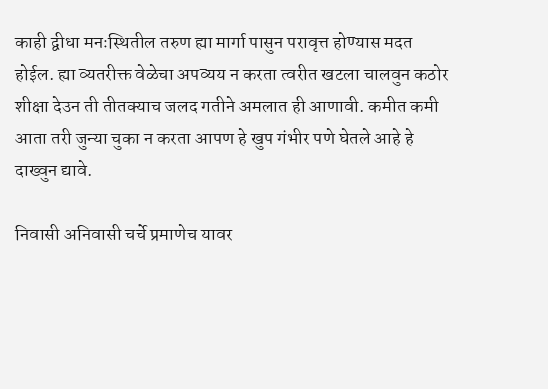काही द्वीधा मनःस्थितील तरुण ह्या मार्गा पासुन परावृत्त होण्यास मदत होईल. ह्या व्यतरीक्त वेळेचा अपव्यय न करता त्वरीत खटला चालवुन कठोर शीक्षा देउन ती तीतक्याच जलद गतीने अमलात ही आणावी. कमीत कमी आता तरी जुन्या चुका न करता आपण हे खुप गंभीर पणे घेतले आहे हे दाख्वुन द्यावे.

निवासी अनिवासी चर्चे प्रमाणेच यावर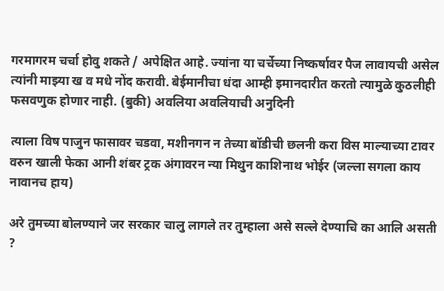गरमागरम चर्चा होवु शकते / अपेक्षित आहे. ज्यांना या चर्चेच्या निष्कर्षावर पैज लावायची असेल त्यांनी माझ्या ख व मधे नोंद करावी. बेईमानीचा धंदा आम्ही इमानदारीत करतो त्यामुळे कुठलीही फसवणुक होणार नाही. (बुकी) अवलिया अवलियाची अनुदिनी

त्याला विष पाजुन फासावर चडवा, मशीनगन न तेच्या बॉडीची छलनी करा विस माल्याच्या टावर वरुन खाली फेका आनी शंबर ट्रक अंगावरन न्या मिथुन काशिनाथ भोईर (जल्ला सगला काय नावानच हाय)

अरे तुमच्या बोलण्याने जर सरकार चालु लागले तर तुम्हाला असे सल्ले देण्याचि का आलि असती ?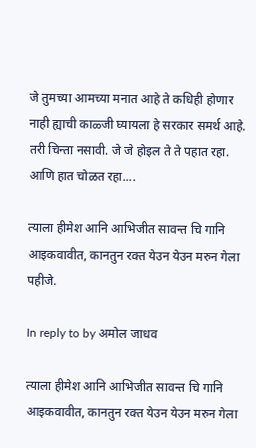जे तुमच्या आमच्या मनात आहे ते कधिही होणार नाही ह्याची काळ्जी घ्यायला हे सरकार समर्थ आहे. तरी चिन्ता नसावी. जे जे होइल ते ते पहात रहा. आणि हात चोळत रहा....

त्याला हीमेश आनि आभिजीत सावन्त चि गानि आइकवावीत, कानतुन रक्त येउन येउन मरुन गेला पहीजे.

In reply to by अमोल जाधव

त्याला हीमेश आनि आभिजीत सावन्त चि गानि आइकवावीत, कानतुन रक्त येउन येउन मरुन गेला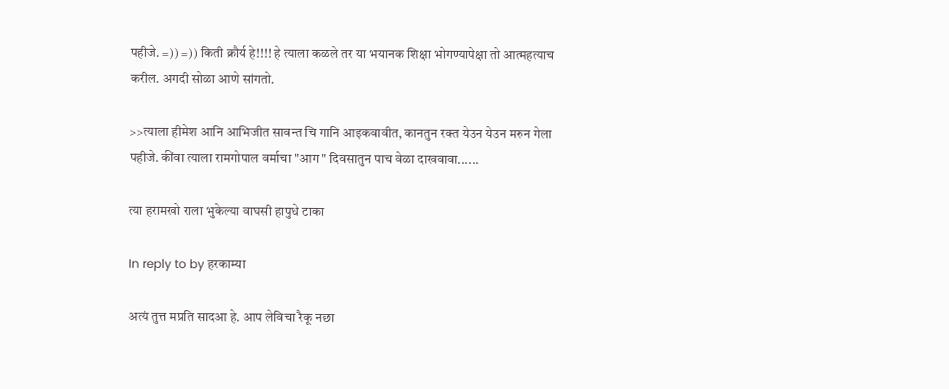पहीजे. =)) =)) किती क्रौर्य हे!!!! हे त्याला कळले तर या भयानक शिक्षा भोगण्यापेक्षा तो आत्महत्याच करील. अगदी सोळा आणे सांगतो.

>>त्याला हीमेश आनि आभिजीत सावन्त चि गानि आइकवावीत, कानतुन रक्त येउन येउन मरुन गेला पहीजे. कींवा त्याला रामगोपाल वर्माचा "आग" दिवसातुन पाच वेळा दाखवावा......

त्या हरामखो राला भुकेल्या वाघसी हापुधे टाका

In reply to by हरकाम्या

अत्यं तुत्त मप्रति सादआ हे. आप लेविचा रैकू नछा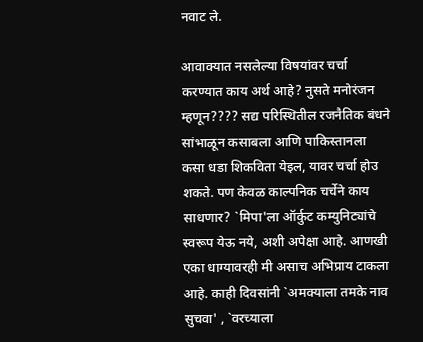नवाट ले.

आवाक्यात नसलेल्या विषयांवर चर्चा करण्यात काय अर्थ आहे? नुसते मनोरंजन म्हणून???? सद्य परिस्थितील रजनैतिक बंधने सांभाळून कसाबला आणि पाकिस्तानला कसा धडा शिकविता येइल, यावर चर्चा होउ शकते. पण केवळ काल्पनिक चर्चेने काय साधणार? `मिपा'ला ऑर्कुट कम्युनिट्यांचे स्वरूप येऊ नये, अशी अपेक्षा आहे. आणखी एका धाग्यावरही मी असाच अभिप्राय टाकला आहे. काही दिवसांनी `अमक्याला तमके नाव सुचवा' , `वरच्याला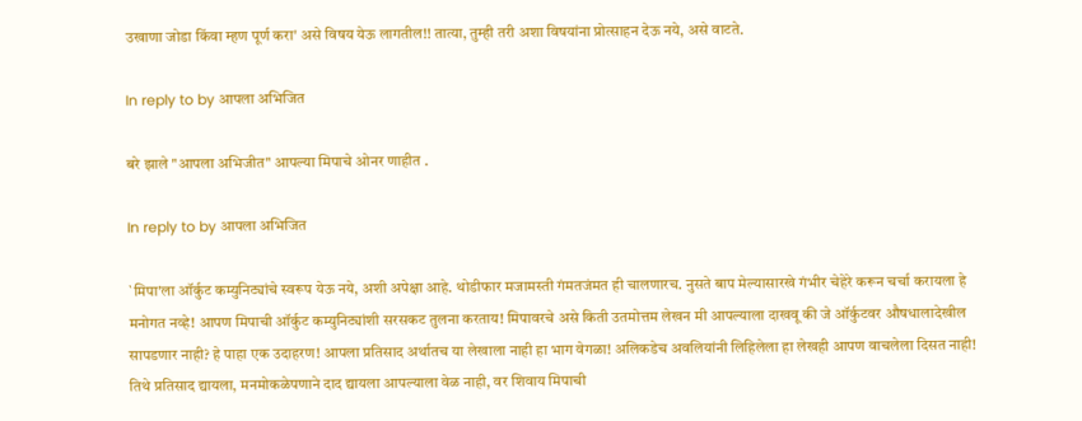उखाणा जोडा किंवा म्हण पूर्ण करा' असे विषय येऊ लागतील!! तात्या, तुम्ही तरी अशा विषयांना प्रोत्साहन देऊ नये, असे वाटते.

In reply to by आपला अभिजित

बरे झाले "आपला अभिजीत" आपल्या मिपाचे ओनर णाहीत .

In reply to by आपला अभिजित

`मिपा'ला ऑर्कुट कम्युनिट्यांचे स्वरूप येऊ नये, अशी अपेक्षा आहे. थोडीफार मजामस्ती गंमतजंमत ही चालणारच. नुसते बाप मेल्यासारखे गंभीर चेहेरे करून चर्चा करायला हे मनोगत नव्हे! आपण मिपाची ऑर्कुट कम्युनिट्यांशी सरसकट तुलना करताय! मिपावरचे असे किती उतमोत्तम लेखन मी आपल्याला दाखवू की जे ऑर्कुटवर औषधालादेखील सापडणार नाही? हे पाहा एक उदाहरण! आपला प्रतिसाद अर्थातच या लेखाला नाही हा भाग वेगळा! अलिकडेच अवलियांनी लिहिलेला हा लेखही आपण वाचलेला दिसत नाही! तिथे प्रतिसाद द्यायला, मनमोकळेपणाने दाद द्यायला आपल्याला वेळ नाही, वर शिवाय मिपाची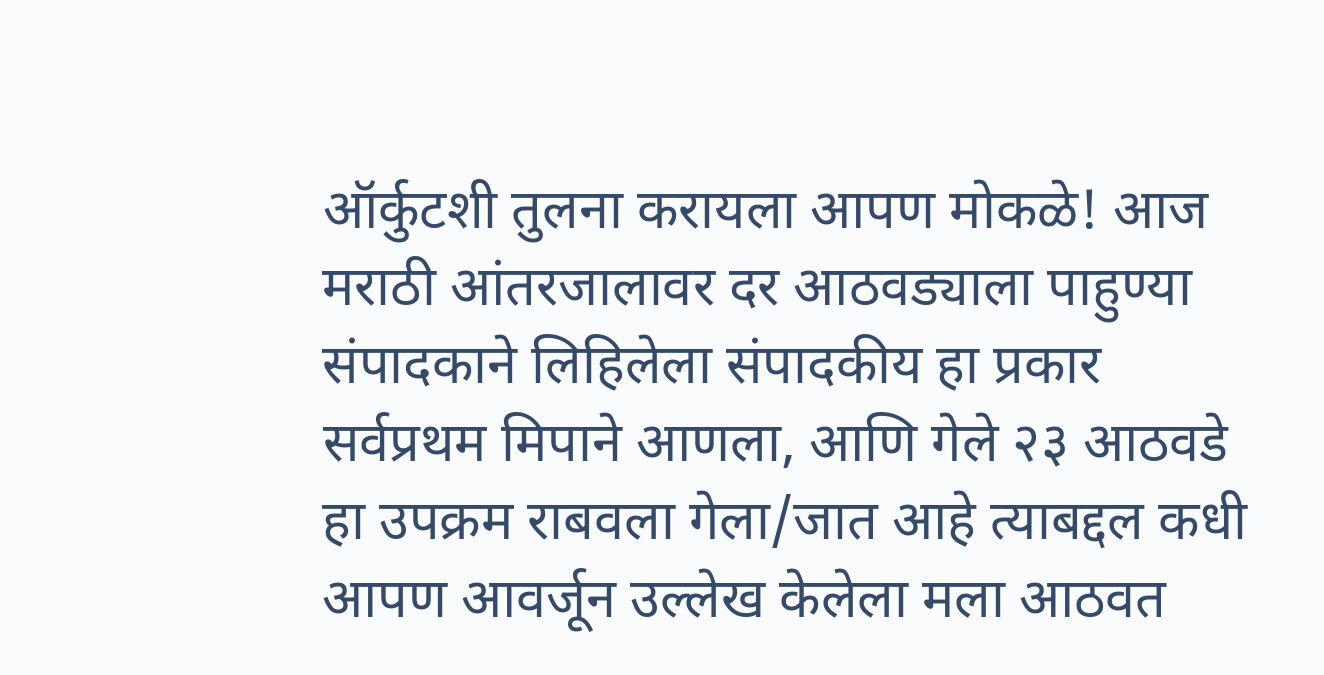ऑर्कुटशी तुलना करायला आपण मोकळे! आज मराठी आंतरजालावर दर आठवड्याला पाहुण्या संपादकाने लिहिलेला संपादकीय हा प्रकार सर्वप्रथम मिपाने आणला, आणि गेले २३ आठवडे हा उपक्रम राबवला गेला/जात आहे त्याबद्दल कधी आपण आवर्जून उल्लेख केलेला मला आठवत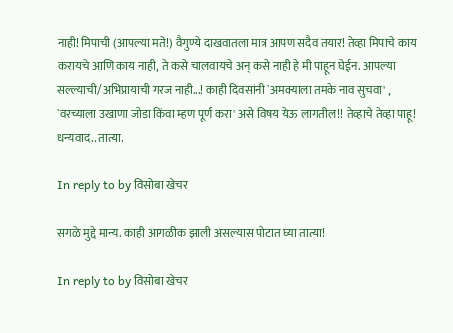नाही! मिपाची (आपल्या मते!) वैगुण्ये दाखवातला मात्र आपण सदैव तयार! तेव्हा मिपाचे काय करायचे आणि काय नाही, ते कसे चालवायचे अन् कसे नाही हे मी पाहून घेईन. आपल्या सल्ल्याची/अभिप्रायाची गरज नाही...! काही दिवसांनी `अमक्याला तमके नाव सुचवा' , `वरच्याला उखाणा जोडा किंवा म्हण पूर्ण करा' असे विषय येऊ लागतील!! तेव्हाचे तेव्हा पाहू! धन्यवाद.. तात्या.

In reply to by विसोबा खेचर

सगळे मुद्दे मान्य. काही आगळीक झाली असल्यास पोटात घ्या तात्या!

In reply to by विसोबा खेचर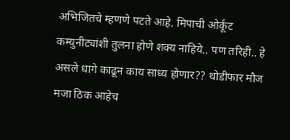अभिजितचे म्हणणे पटते आहे. मिपाची ओर्कूट कम्युनीट्यांशी तुलना होणे शक्य नाहिये.. पण तरिही.. हे असले धागे काढून काय साध्य होणार?? थोडीफार मौज मजा ठिक आहेच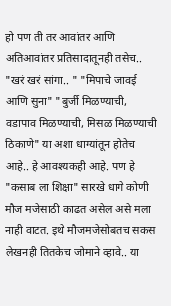हो पण ती तर आवांतर आणि अतिआवांतर प्रतिसादातूनही तसेच.. "खरं खरं सांगा.. " "मिपाचे जावई आणि सुना" "बुर्जी मिळण्याची, वडापाव मिळण्याची, मिसळ मिळण्याची ठिकाणे" या अशा धाग्यांतून होतेच आहे.. हे आवश्यकही आहे. पण हे "कसाब ला शिक्षा" सारखे धागे कोणी मौज मजेसाठी काढत असेल असे मला नाही वाटत. इथे मौजमजेसोबतच सकस लेखनही तितकेच जोमाने व्हावे.. या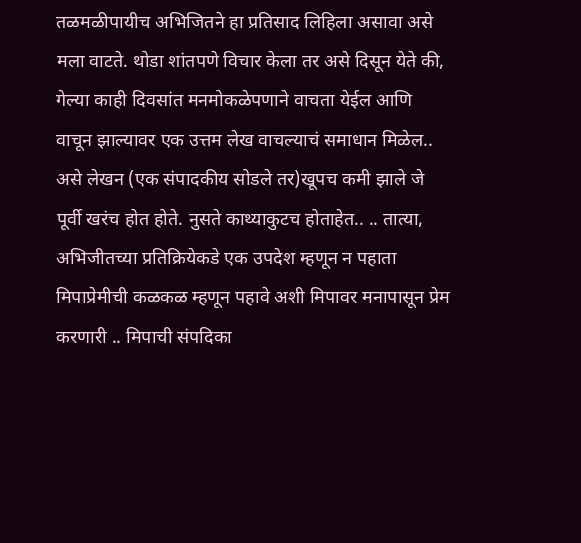तळमळीपायीच अभिजितने हा प्रतिसाद लिहिला असावा असे मला वाटते. थोडा शांतपणे विचार केला तर असे दिसून येते की, गेल्या काही दिवसांत मनमोकळेपणाने वाचता येईल आणि वाचून झाल्यावर एक उत्तम लेख वाचल्याचं समाधान मिळेल.. असे लेखन (एक संपादकीय सोडले तर)खूपच कमी झाले जे पूर्वी खरंच होत होते. नुसते काथ्याकुटच होताहेत.. .. तात्या, अभिजीतच्या प्रतिक्रियेकडे एक उपदेश म्हणून न पहाता मिपाप्रेमीची कळकळ म्हणून पहावे अशी मिपावर मनापासून प्रेम करणारी .. मिपाची संपदिका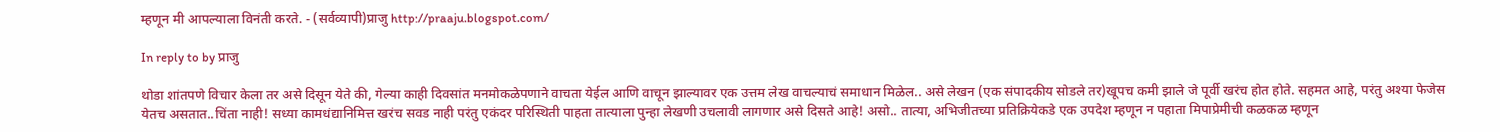म्हणून मी आपल्याला विनंती करते. - (सर्वव्यापी)प्राजु http://praaju.blogspot.com/

In reply to by प्राजु

थोडा शांतपणे विचार केला तर असे दिसून येते की, गेल्या काही दिवसांत मनमोकळेपणाने वाचता येईल आणि वाचून झाल्यावर एक उत्तम लेख वाचल्याचं समाधान मिळेल.. असे लेखन (एक संपादकीय सोडले तर)खूपच कमी झाले जे पूर्वी खरंच होत होते. सहमत आहे, परंतु अश्या फेजेस येतच असतात..चिंता नाही! सध्या कामधंद्यानिमित्त खरंच सवड नाही परंतु एकंदर परिस्थिती पाहता तात्याला पुन्हा लेखणी उचलावी लागणार असे दिसते आहे! असो.. तात्या, अभिजीतच्या प्रतिक्रियेकडे एक उपदेश म्हणून न पहाता मिपाप्रेमीची कळकळ म्हणून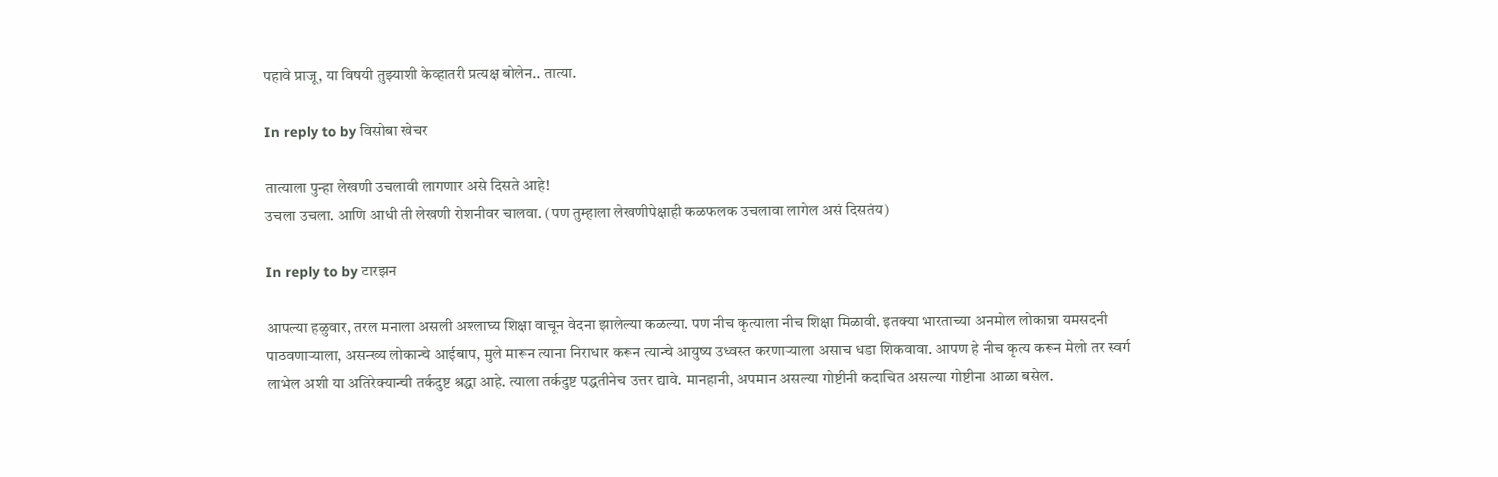पहावे प्राजू, या विषयी तुझ्याशी केव्हातरी प्रत्यक्ष बोलेन.. तात्या.

In reply to by विसोबा खेचर

तात्याला पुन्हा लेखणी उचलावी लागणार असे दिसते आहे!
उचला उचला. आणि आधी ती लेखणी रोशनीवर चालवा. (पण तुम्हाला लेखणीपेक्षाही कळफलक उचलावा लागेल असं दिसतंय)

In reply to by टारझन

आपल्या हळुवार, तरल मनाला असली अश्लाघ्य शिक्षा वाचून वेदना झालेल्या कळल्या. पण नीच कृत्याला नीच शिक्षा मिळावी. इतक्या भारताच्या अनमोल लोकान्ना यमसदनी पाठवणार्‍याला, असन्ख्य लोकान्चे आईबाप, मुले मारून त्याना निराधार करून त्यान्चे आयुष्य उध्वस्त करणार्‍याला असाच धडा शिकवावा. आपण हे नीच कृत्य करून मेलो तर स्वर्ग लाभेल अशी या अतिरेक्यान्ची तर्कदुष्ट श्रद्धा आहे. त्याला तर्कदुष्ट पद्धतीनेच उत्तर द्यावे. मानहानी, अपमान असल्या गोष्टीनी कदाचित असल्या गोष्टीना आळा बसेल.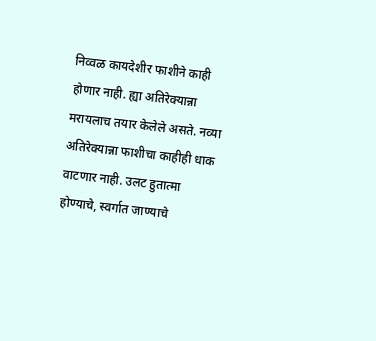निव्वळ कायदेशीर फाशीने काही होणार नाही. ह्या अतिरेक्यान्ना मरायलाच तयार केलेले असते. नव्या अतिरेक्यान्ना फाशीचा काहीही धाक वाटणार नाही. उलट हुतात्मा होण्याचे, स्वर्गात जाण्याचे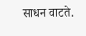साधन वाटते.